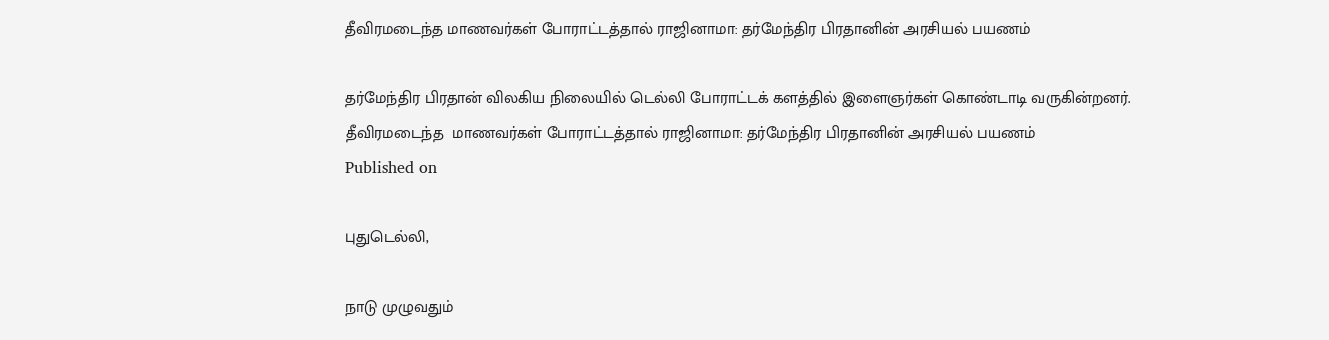தீவிரமடைந்த மாணவர்கள் போராட்டத்தால் ராஜினாமா: தர்மேந்திர பிரதானின் அரசியல் பயணம்

தர்மேந்திர பிரதான் விலகிய நிலையில் டெல்லி போராட்டக் களத்தில் இளைஞர்கள் கொண்டாடி வருகின்றனர்.
தீவிரமடைந்த  மாணவர்கள் போராட்டத்தால் ராஜினாமா: தர்மேந்திர பிரதானின் அரசியல் பயணம்
Published on

புதுடெல்லி,

நாடு முழுவதும்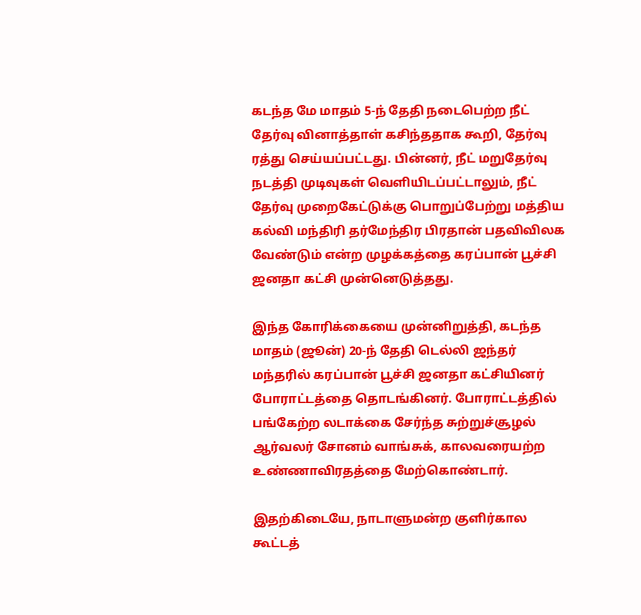கடந்த மே மாதம் 5-ந் தேதி நடைபெற்ற நீட் தேர்வு வினாத்தாள் கசிந்ததாக கூறி, தேர்வு ரத்து செய்யப்பட்டது. பின்னர், நீட் மறுதேர்வு நடத்தி முடிவுகள் வெளியிடப்பட்டாலும், நீட் தேர்வு முறைகேட்டுக்கு பொறுப்பேற்று மத்திய கல்வி மந்திரி தர்மேந்திர பிரதான் பதவிவிலக வேண்டும் என்ற முழக்கத்தை கரப்பான் பூச்சி ஜனதா கட்சி முன்னெடுத்தது.

இந்த கோரிக்கையை முன்னிறுத்தி, கடந்த மாதம் (ஜூன்) 20-ந் தேதி டெல்லி ஜந்தர் மந்தரில் கரப்பான் பூச்சி ஜனதா கட்சியினர் போராட்டத்தை தொடங்கினர். போராட்டத்தில் பங்கேற்ற லடாக்கை சேர்ந்த சுற்றுச்சூழல் ஆர்வலர் சோனம் வாங்சுக், காலவரையற்ற உண்ணாவிரதத்தை மேற்கொண்டார்.

இதற்கிடையே, நாடாளுமன்ற குளிர்கால கூட்டத்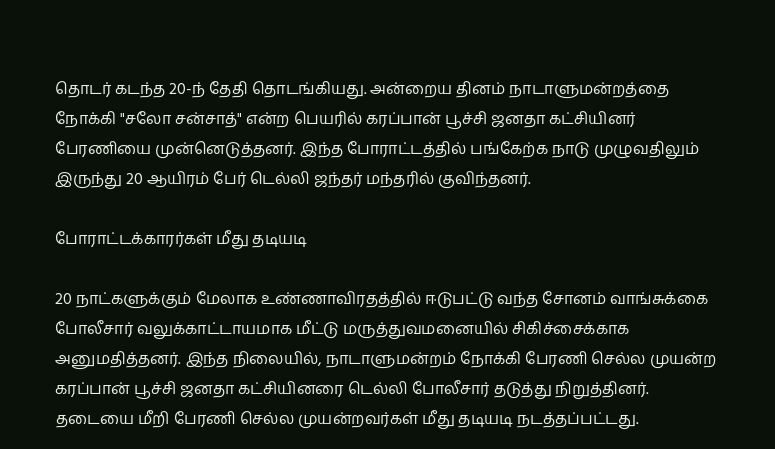தொடர் கடந்த 20-ந் தேதி தொடங்கியது. அன்றைய தினம் நாடாளுமன்றத்தை நோக்கி "சலோ சன்சாத்" என்ற பெயரில் கரப்பான் பூச்சி ஜனதா கட்சியினர் பேரணியை முன்னெடுத்தனர். இந்த போராட்டத்தில் பங்கேற்க நாடு முழுவதிலும் இருந்து 20 ஆயிரம் பேர் டெல்லி ஜந்தர் மந்தரில் குவிந்தனர்.

போராட்டக்காரர்கள் மீது தடியடி

20 நாட்களுக்கும் மேலாக உண்ணாவிரதத்தில் ஈடுபட்டு வந்த சோனம் வாங்சுக்கை போலீசார் வலுக்காட்டாயமாக மீட்டு மருத்துவமனையில் சிகிச்சைக்காக அனுமதித்தனர். இந்த நிலையில், நாடாளுமன்றம் நோக்கி பேரணி செல்ல முயன்ற கரப்பான் பூச்சி ஜனதா கட்சியினரை டெல்லி போலீசார் தடுத்து நிறுத்தினர். தடையை மீறி பேரணி செல்ல முயன்றவர்கள் மீது தடியடி நடத்தப்பட்டது.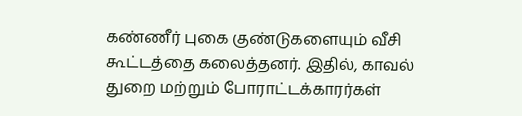கண்ணீர் புகை குண்டுகளையும் வீசி கூட்டத்தை கலைத்தனர். இதில், காவல் துறை மற்றும் போராட்டக்காரர்கள்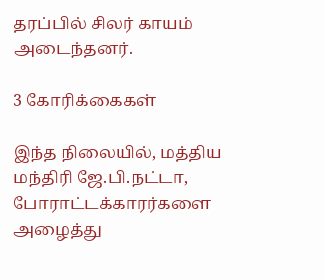தரப்பில் சிலர் காயம் அடைந்தனர்.

3 கோரிக்கைகள்

இந்த நிலையில், மத்திய மந்திரி ஜே.பி.நட்டா, போராட்டக்காரர்களை அழைத்து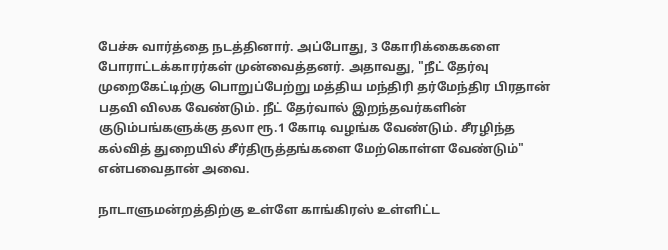பேச்சு வார்த்தை நடத்தினார். அப்போது, 3 கோரிக்கைகளை போராட்டக்காரர்கள் முன்வைத்தனர். அதாவது, "நீட் தேர்வு முறைகேட்டிற்கு பொறுப்பேற்று மத்திய மந்திரி தர்மேந்திர பிரதான் பதவி விலக வேண்டும். நீட் தேர்வால் இறந்தவர்களின் குடும்பங்களுக்கு தலா ரூ.1 கோடி வழங்க வேண்டும். சீரழிந்த கல்வித் துறையில் சீர்திருத்தங்களை மேற்கொள்ள வேண்டும்" என்பவைதான் அவை.

நாடாளுமன்றத்திற்கு உள்ளே காங்கிரஸ் உள்ளிட்ட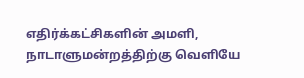எதிர்க்கட்சிகளின் அமளி, நாடாளுமன்றத்திற்கு வெளியே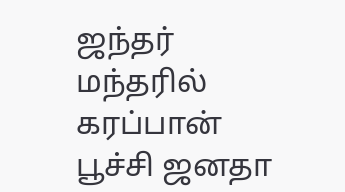ஜந்தர் மந்தரில் கரப்பான் பூச்சி ஜனதா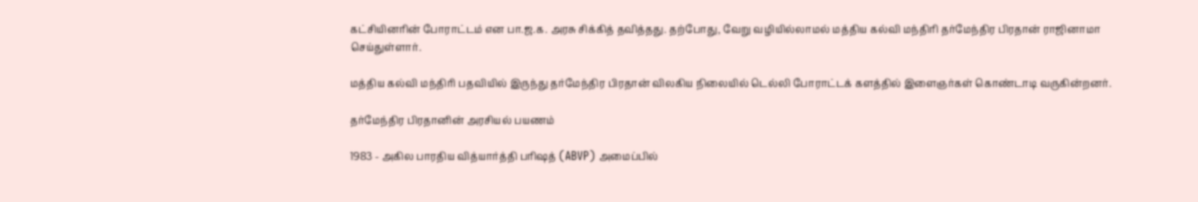கட்சியினரின் போராட்டம் என பா.ஜ.க. அரசு சிக்கித் தவித்தது. தற்போது, வேறு வழியில்லாமல் மத்திய கல்வி மந்திரி தர்மேந்திர பிரதான் ராஜினாமா செய்துள்ளார்.

மத்திய கல்வி மந்திரி பதவியில் இருந்து தர்மேந்திர பிரதான் விலகிய நிலையில் டெல்லி போராட்டக் களத்தில் இளைஞர்கள் கொண்டாடி வருகின்றனர்.

தர்மேந்திர பிரதானின் அரசியல் பயணம்

1983 - அகில பாரதிய வித்யார்த்தி பரிஷத் (ABVP) அமைப்பில்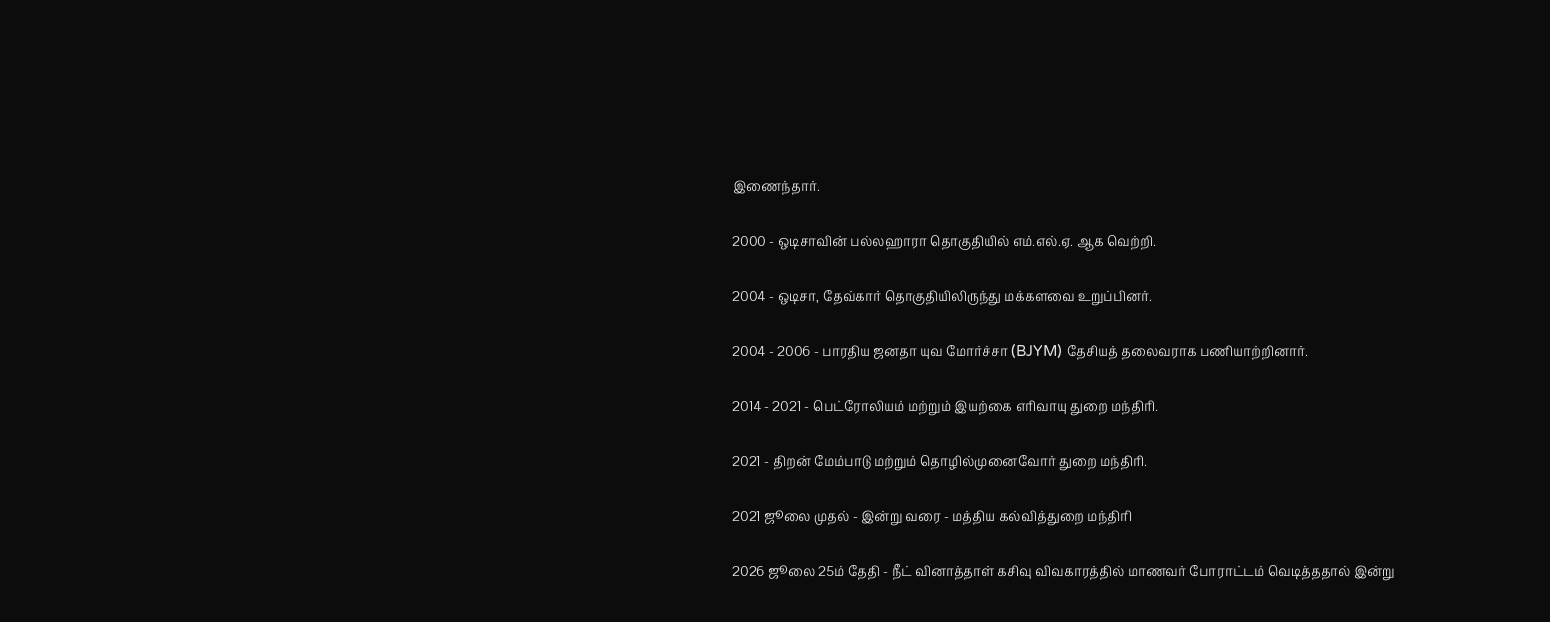இணைந்தார்.

2000 - ஒடிசாவின் பல்லஹாரா தொகுதியில் எம்.எல்.ஏ. ஆக வெற்றி.

2004 - ஒடிசா, தேவ்கார் தொகுதியிலிருந்து மக்களவை உறுப்பினர்.

2004 - 2006 - பாரதிய ஜனதா யுவ மோர்ச்சா (BJYM) தேசியத் தலைவராக பணியாற்றினார்.

2014 - 2021 - பெட்ரோலியம் மற்றும் இயற்கை எரிவாயு துறை மந்திரி.

2021 - திறன் மேம்பாடு மற்றும் தொழில்முனைவோர் துறை மந்திரி.

2021 ஜூலை முதல் - இன்று வரை - மத்திய கல்வித்துறை மந்திரி

2026 ஜூலை 25ம் தேதி - நீட் வினாத்தாள் கசிவு விவகாரத்தில் மாணவர் போராட்டம் வெடித்ததால் இன்று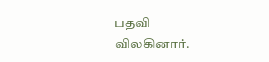பதவி விலகினார்.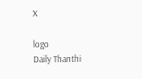X

logo
Daily Thanthi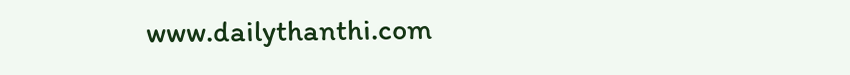www.dailythanthi.com